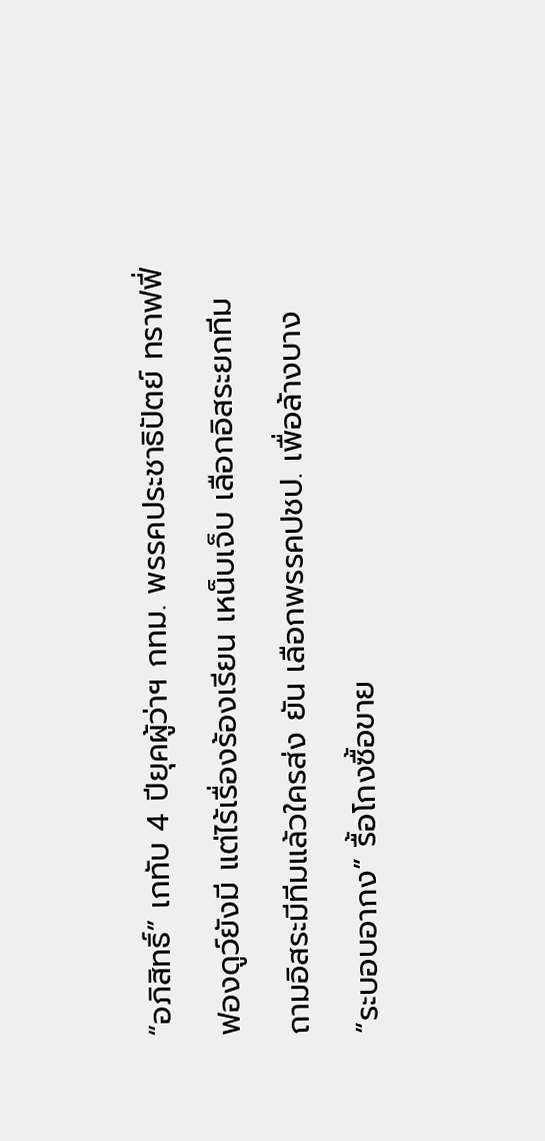“อภิสิทธิ์” เกทับ 4 ปียุคผู้ว่าฯ กทม. พรรคประชาธิปัตย์ ทราฟฟี่ฟองดูว์ยังมี แต่ไร้เรื่องร้องเรียน เหน็บเจ็บ เลือกอิสระยกทีม ถามอิสระมีทีมแล้วใครส่ง ยัน เลือกพรรคปชป. เพื่อล้างบาง “ระบอบอากง” รื้อโกงซื้อขาย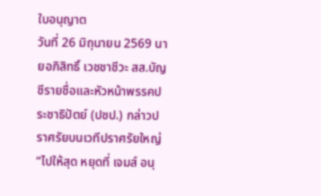ใบอนุญาต
วันที่ 26 มิถุนายน 2569 นายอภิสิทธิ์ เวชชาชีวะ สส.บัญชีรายชื่อและหัวหน้าพรรคประชาธิปัตย์ (ปชป.) กล่าวปราศรัยบนเวทีปราศรัยใหญ่ “ไปให้สุด หยุดที่ เจมส์ อนุ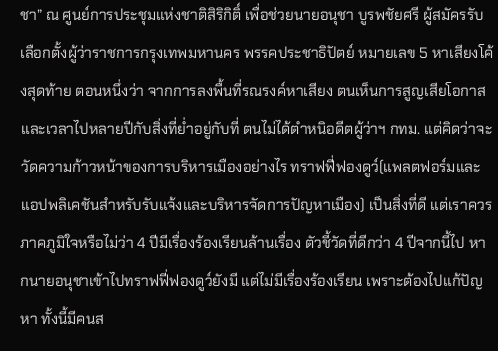ชา” ณ ศูนย์การประชุมแห่งชาติสิริกิติ์ เพื่อช่วยนายอนุชา บูรพชัยศรี ผู้สมัครรับเลือกตั้งผู้ว่าราชการกรุงเทพมหานคร พรรคประชาธิปัตย์ หมายเลข 5 หาเสียงโค้งสุดท้าย ตอนหนึ่งว่า จากการลงพื้นที่รณรงค์หาเสียง ตนเห็นการสูญเสียโอกาสและเวลาไปหลายปีกับสิ่งที่ย่ำอยู่กับที่ ตนไม่ได้ตำหนิอดีตผู้ว่าฯ กทม. แต่คิดว่าจะวัดความก้าวหน้าของการบริหารเมืองอย่างไร ทราฟฟี่ฟองดูว์(แพลตฟอร์มและแอปพลิเคชันสำหรับรับแจ้งและบริหารจัดการปัญหาเมือง) เป็นสิ่งที่ดี แต่เราควรภาคภูมิใจหรือไม่ว่า 4 ปีมีเรื่องร้องเรียนล้านเรื่อง ตัวชี้วัดที่ดีกว่า 4 ปีจากนี้ไป หากนายอนุชาเข้าไปทราฟฟี่ฟองดูว์ยังมี แต่ไม่มีเรื่องร้องเรียน เพราะต้องไปแก้ปัญหา ทั้งนี้มีคนส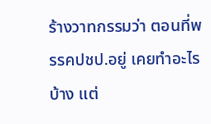ร้างวาทกรรมว่า ตอนที่พรรคปชป.อยู่ เคยทำอะไรบ้าง แต่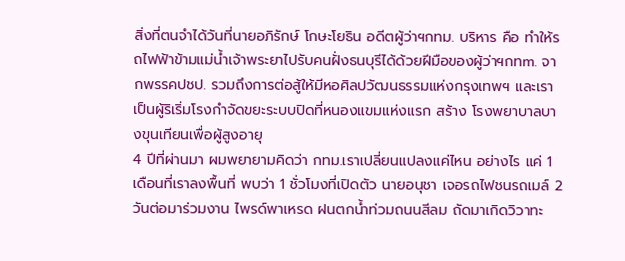สิ่งที่ตนจำได้วันที่นายอภิรักษ์ โกษะโยธิน อดีตผู้ว่าฯกทม. บริหาร คือ ทำให้รถไฟฟ้าข้ามแม่น้ำเจ้าพระยาไปรับคนฝั่งธนบุรีได้ด้วยฝีมือของผู้ว่าฯกทm. จากพรรคปชป. รวมถึงการต่อสู้ให้มีหอศิลปวัฒนธรรมแห่งกรุงเทพฯ และเราเป็นผู้ริเริ่มโรงกำจัดขยะระบบปิดที่หนองแขมแห่งแรก สร้าง โรงพยาบาลบางขุนเทียนเพื่อผู้สูงอายุ
4 ปีที่ผ่านมา ผมพยายามคิดว่า กทม.เราเปลี่ยนแปลงแค่ไหน อย่างไร แค่ 1 เดือนที่เราลงพื้นที่ พบว่า 1 ชั่วโมงที่เปิดตัว นายอนุชา เจอรถไฟชนรถเมล์ 2 วันต่อมาร่วมงาน ไพรด์พาเหรด ฝนตกน้ำท่วมถนนสีลม ถัดมาเกิดวิวาทะ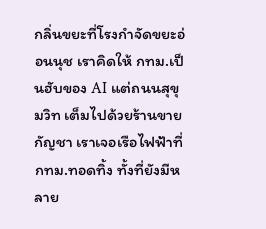กลิ่นขยะที่โรงกำจัดขยะอ่อนนุช เราคิดให้ กทม.เป็นฮับของ AI แต่ถนนสุขุมวิท เต็มไปด้วยร้านขายกัญชา เราเจอเรือไฟฟ้าที่ กทม.ทอดทิ้ง ทั้งที่ยังมีหลาย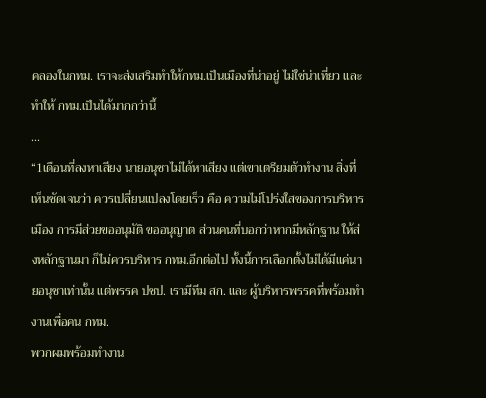คลองในกทม. เราจะส่งเสริมทำให้กทม.เป็นเมืองที่น่าอยู่ ไม่ใช่น่าเที่ยว และทำให้ กทม.เป็นได้มากกว่านี้
...
“1เดือนที่ลงหาเสียง นายอนุชาไม่ได้หาเสียง แต่เขาเตรียมตัวทำงาน สิ่งที่เห็นชัดเจนว่า ควรเปลี่ยนแปลงโดยเร็ว คือ ความไม่โปร่งใสของการบริหารเมือง การมีส่วยขออนุมัติ ขออนุญาต ส่วนคนที่บอกว่าหากมีหลักฐาน ให้ส่งหลักฐานมา ก็ไม่ควรบริหาร กทม.อีกต่อไป ทั้งนี้การเลือกตั้งไม่ได้มีแค่นายอนุชาเท่านั้น แต่พรรค ปชป. เรามีทีม สก. และ ผู้บริหารพรรคที่พร้อมทำงานเพื่อคน กทม.
พวกผมพร้อมทำงาน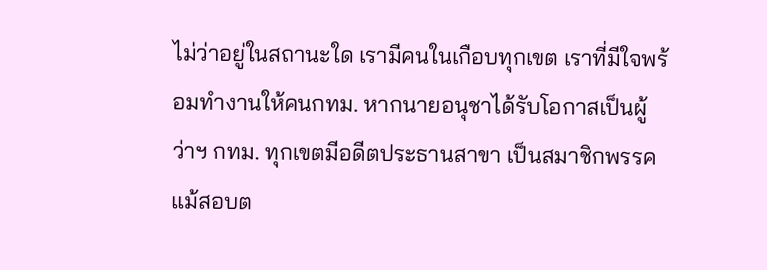ไม่ว่าอยู่ในสถานะใด เรามีคนในเกือบทุกเขต เราที่มีใจพร้อมทำงานให้คนกทม. หากนายอนุชาได้รับโอกาสเป็นผู้ว่าฯ กทม. ทุกเขตมีอดีตประธานสาขา เป็นสมาชิกพรรค แม้สอบต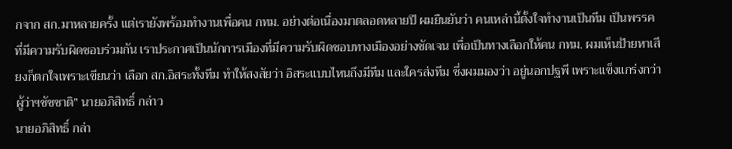กจาก สก.มาหลายครั้ง แต่เรายังพร้อมทำงานเพื่อคน กทม. อย่างต่อเนื่องมาตลอดหลายปี ผมยืนยันว่า คนเหล่านี้ตั้งใจทำงานเป็นทีม เป็นพรรคที่มีความรับผิดชอบร่วมกัน เราประกาศเป็นนักการเมืองที่มีความรับผิดชอบทางเมืองอย่างชัดเจน เพื่อเป็นทางเลือกให้คน กทม. ผมเห็นป้ายหาเสียงก็ตกใจเพราะเขียนว่า เลือก สก.อิสระทั้งทีม ทำให้สงสัยว่า อิสระแบบไหนถึงมีทีม และใครส่งทีม ซึ่งผมมองว่า อยู่นอกปฐพี เพราะแข็งแกร่งกว่าผู้ว่าฯชัชชาติ” นายอภิสิทธิ์ กล่าว
นายอภิสิทธิ์ กล่า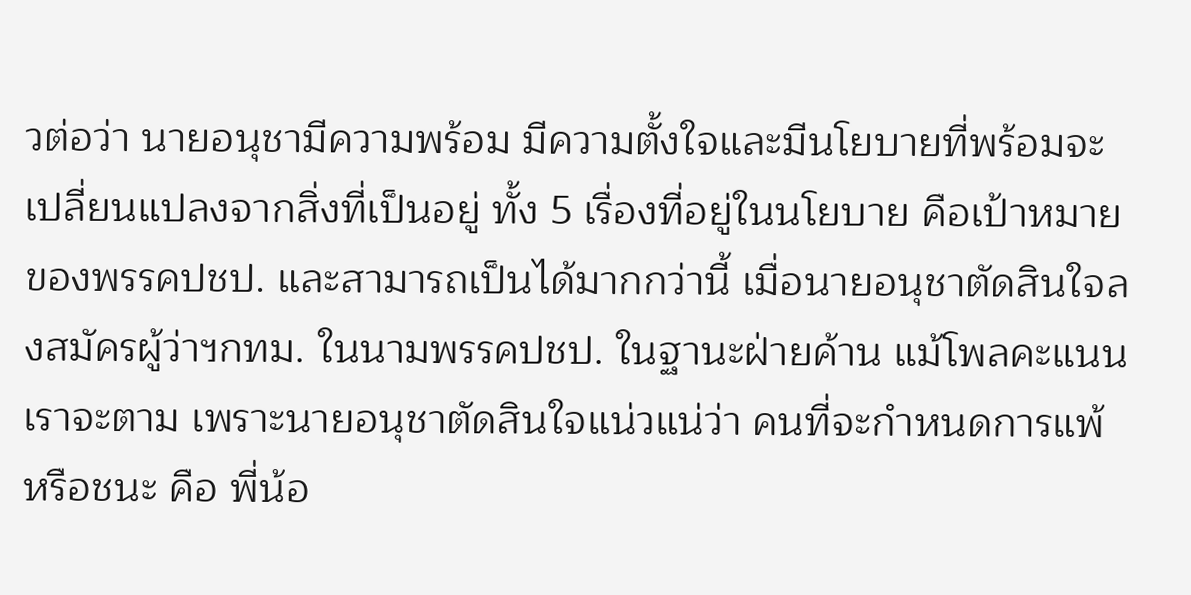วต่อว่า นายอนุชามีความพร้อม มีความตั้งใจและมีนโยบายที่พร้อมจะเปลี่ยนแปลงจากสิ่งที่เป็นอยู่ ทั้ง 5 เรื่องที่อยู่ในนโยบาย คือเป้าหมายของพรรคปชป. และสามารถเป็นได้มากกว่านี้ เมื่อนายอนุชาตัดสินใจลงสมัครผู้ว่าฯกทม. ในนามพรรคปชป. ในฐานะฝ่ายค้าน แม้โพลคะแนนเราจะตาม เพราะนายอนุชาตัดสินใจแน่วแน่ว่า คนที่จะกำหนดการแพ้ หรือชนะ คือ พี่น้อ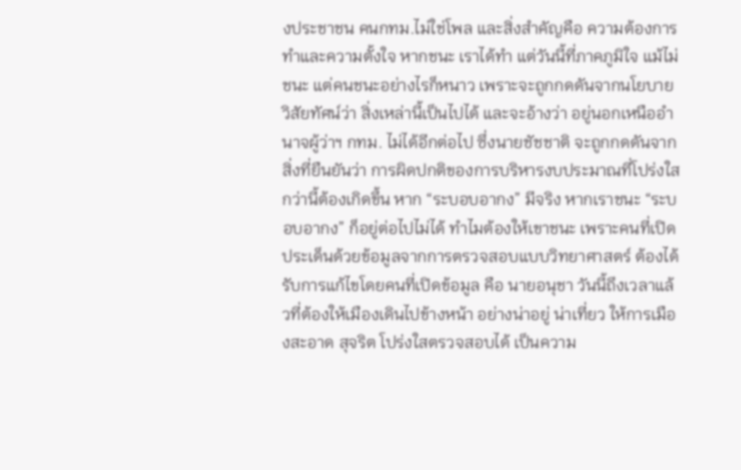งประชาชน คนกทม.ไม่ใช่โพล และสิ่งสำคัญคือ ความต้องการทำและความตั้งใจ หากชนะ เราได้ทำ แต่วันนี้ที่ภาคภูมิใจ แม้ไม่ชนะ แต่คนชนะอย่างไรก็หนาว เพราะจะถูกกดดันจากนโยบาย วิสัยทัศน์ว่า สิ่งเหล่านี้เป็นไปได้ และจะอ้างว่า อยู่นอกเหนืออำนาจผู้ว่าฯ กทม. ไม่ได้อีกต่อไป ซึ่งนายชัชชาติ จะถูกกดดันจากสิ่งที่ยืนยันว่า การผิดปกติของการบริหารงบประมาณที่โปร่งใสกว่านี้ต้องเกิดขึ้น หาก “ระบอบอากง” มีจริง หากเราชนะ “ระบอบอากง” ก็อยู่ต่อไปไม่ได้ ทำไมต้องให้เขาชนะ เพราะคนที่เปิดประเด็นด้วยข้อมูลจากการตรวจสอบแบบวิทยาศาสตร์ ต้องได้รับการแก้ไขโดยคนที่เปิดข้อมูล คือ นายอนุชา วันนี้ถึงเวลาแล้วที่ต้องให้เมืองเดินไปข้างหน้า อย่างน่าอยู่ น่าเที่ยว ให้การเมืองสะอาด สุจริต โปร่งใสตรวจสอบได้ เป็นความ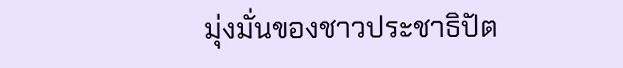มุ่งมั่นของชาวประชาธิปัต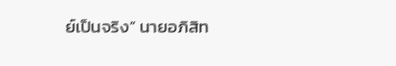ย์เป็นจริง” นายอภิสิท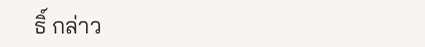ธิ์ กล่าว